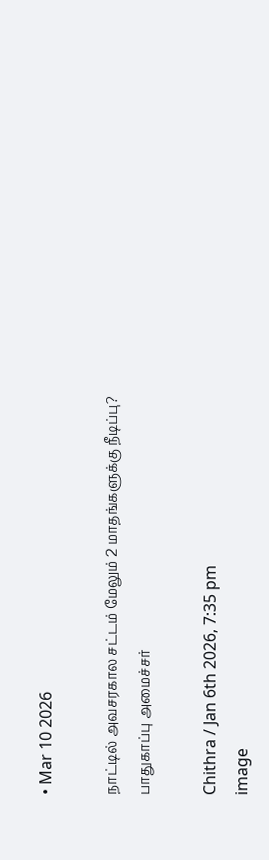• Mar 10 2026

நாட்டில் அவசரகால சட்டம் மேலும் 2 மாதங்களுக்கு நீடிப்பு? பாதுகாப்பு அமைச்சர்

Chithra / Jan 6th 2026, 7:35 pm
image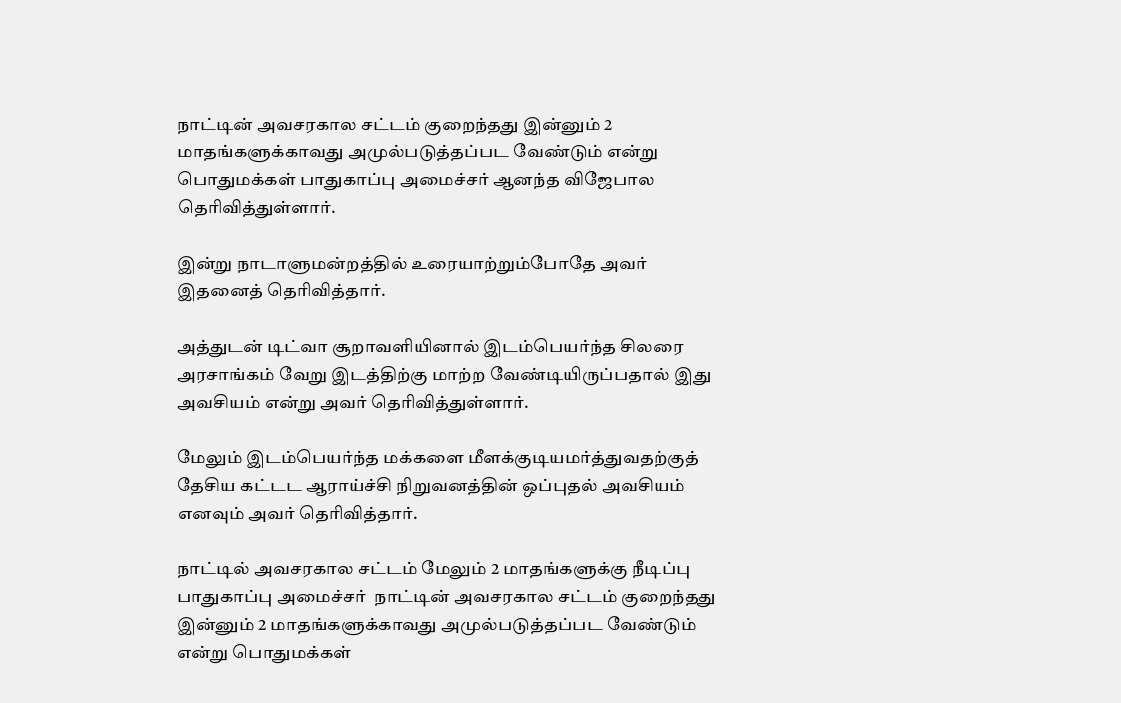நாட்டின் அவசரகால சட்டம் குறைந்தது இன்னும் 2 மாதங்களுக்காவது அமுல்படுத்தப்பட வேண்டும் என்று பொதுமக்கள் பாதுகாப்பு அமைச்சர் ஆனந்த விஜேபால தெரிவித்துள்ளார்.

இன்று நாடாளுமன்றத்தில் உரையாற்றும்போதே அவர் இதனைத் தெரிவித்தார்.

அத்துடன் டிட்வா சூறாவளியினால் இடம்பெயர்ந்த சிலரை அரசாங்கம் வேறு இடத்திற்கு மாற்ற வேண்டியிருப்பதால் இது அவசியம் என்று அவர் தெரிவித்துள்ளார்.

மேலும் இடம்பெயர்ந்த மக்களை மீளக்குடியமர்த்துவதற்குத் தேசிய கட்டட ஆராய்ச்சி நிறுவனத்தின் ஒப்புதல் அவசியம் எனவும் அவர் தெரிவித்தார்.

நாட்டில் அவசரகால சட்டம் மேலும் 2 மாதங்களுக்கு நீடிப்பு பாதுகாப்பு அமைச்சர்  நாட்டின் அவசரகால சட்டம் குறைந்தது இன்னும் 2 மாதங்களுக்காவது அமுல்படுத்தப்பட வேண்டும் என்று பொதுமக்கள்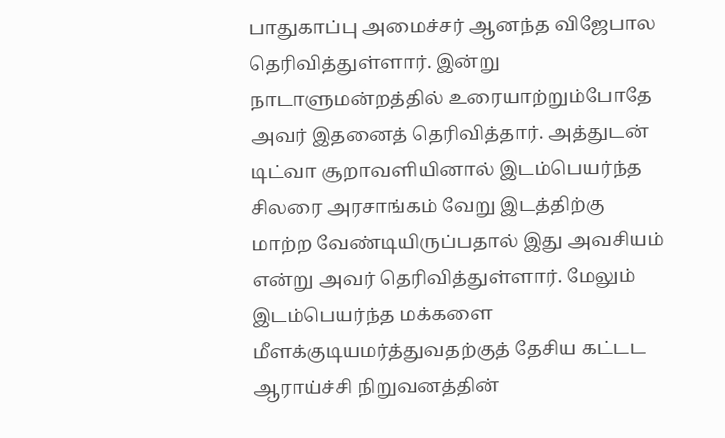பாதுகாப்பு அமைச்சர் ஆனந்த விஜேபால தெரிவித்துள்ளார். இன்று நாடாளுமன்றத்தில் உரையாற்றும்போதே அவர் இதனைத் தெரிவித்தார். அத்துடன் டிட்வா சூறாவளியினால் இடம்பெயர்ந்த சிலரை அரசாங்கம் வேறு இடத்திற்கு மாற்ற வேண்டியிருப்பதால் இது அவசியம் என்று அவர் தெரிவித்துள்ளார். மேலும் இடம்பெயர்ந்த மக்களை மீளக்குடியமர்த்துவதற்குத் தேசிய கட்டட ஆராய்ச்சி நிறுவனத்தின்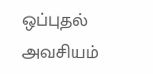ஒப்புதல் அவசியம்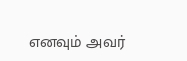எனவும் அவர்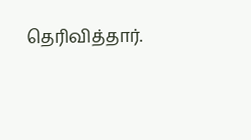தெரிவித்தார்.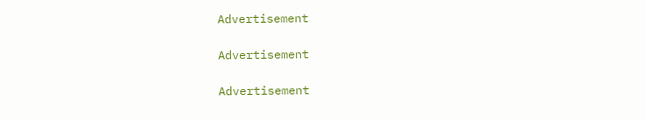Advertisement

Advertisement

Advertisement